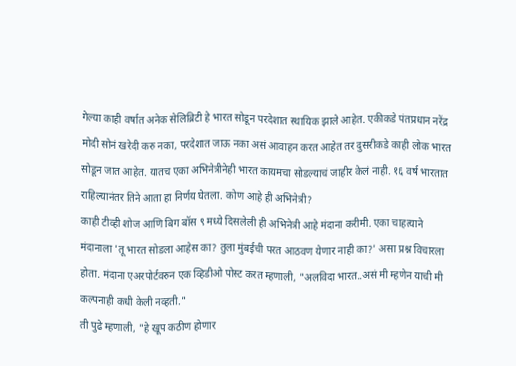गेल्या काही वर्षात अनेक सेलिब्रिटी हे भारत सोडून परदेशात स्थायिक झाले आहेत. एकीकडे पंतप्रधान नरेंद्र मोदी सोनं खरेदी करु नका, परदेशात जाऊ नका असं आवाहन करत आहेत तर दुसरीकडे काही लोक भारत सोडून जात आहेत. यातच एका अभिनेत्रीनेही भारत कायमचा सोडल्याचं जाहीर केलं नाही. १६ वर्ष भारतात राहिल्यानंतर तिने आता हा निर्णय घेतला. कोण आहे ही अभिनेत्री?
काही टीव्ही शोज आणि बिग बॉस ९ मध्ये दिसलेली ही अभिनेत्री आहे मंदाना करीमी. एका चाहत्याने मंदानाला 'तू भारत सोडला आहेस का? तुला मुंबईची परत आठवण येणार नाही का?' असा प्रश्न विचारला होता. मंदाना एअरपोर्टवरुन एक व्हिडीओ पोस्ट करत म्हणाली, "अलविदा भारत..असं मी म्हणेन याची मी कल्पनाही कधी केली नव्हती."
ती पुढे म्हणाली, "हे खूप कठीण होणार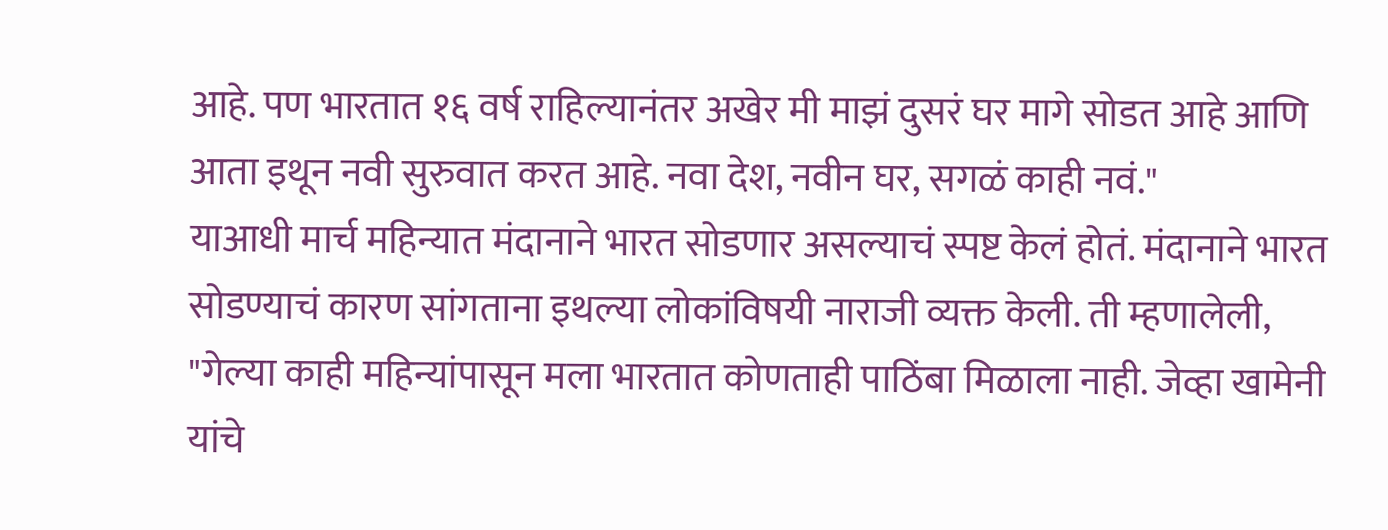आहे. पण भारतात १६ वर्ष राहिल्यानंतर अखेर मी माझं दुसरं घर मागे सोडत आहे आणि आता इथून नवी सुरुवात करत आहे. नवा देश, नवीन घर, सगळं काही नवं."
याआधी मार्च महिन्यात मंदानाने भारत सोडणार असल्याचं स्पष्ट केलं होतं. मंदानाने भारत सोडण्याचं कारण सांगताना इथल्या लोकांविषयी नाराजी व्यक्त केली. ती म्हणालेली, "गेल्या काही महिन्यांपासून मला भारतात कोणताही पाठिंबा मिळाला नाही. जेव्हा खामेनी यांचे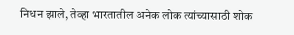निधन झाले, तेव्हा भारतातील अनेक लोक त्यांच्यासाठी शोक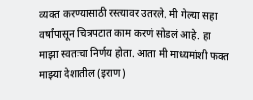व्यक्त करण्यासाठी रस्त्यावर उतरले. मी गेल्या सहा वर्षांपासून चित्रपटात काम करणं सोडलं आहे. हा माझा स्वतःचा निर्णय होता. आता मी माध्यमांशी फक्त माझ्या देशातील (इराण)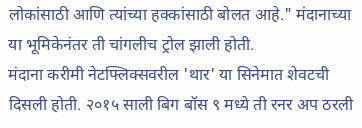लोकांसाठी आणि त्यांच्या हक्कांसाठी बोलत आहे." मंदानाच्या या भूमिकेनंतर ती चांगलीच ट्रोल झाली होती.
मंदाना करीमी नेटफ्लिक्सवरील 'थार' या सिनेमात शेवटची दिसली होती. २०१५ साली बिग बॉस ९ मध्ये ती रनर अप ठरली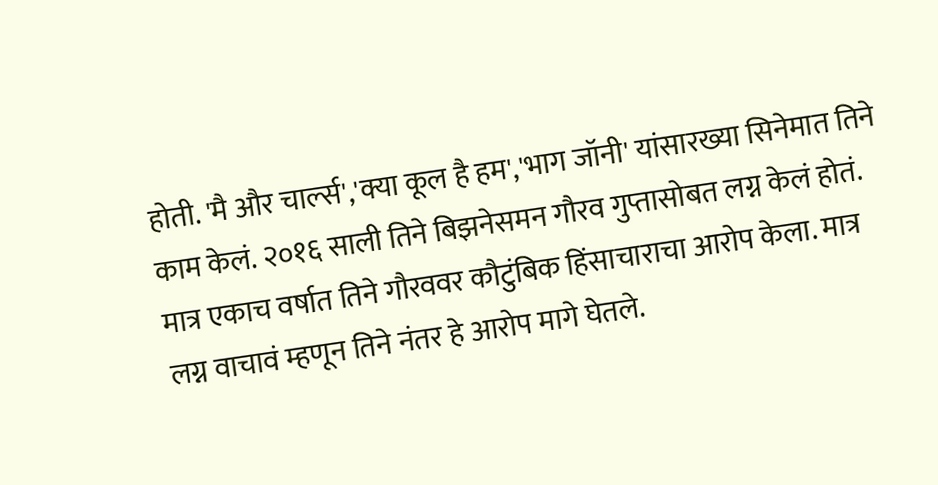होती. 'मै और चार्ल्स','क्या कूल है हम','भाग जॉनी' यांसारख्या सिनेमात तिने काम केलं. २०१६ साली तिने बिझनेसमन गौरव गुप्तासोबत लग्न केलं होतं. मात्र एकाच वर्षात तिने गौरववर कौटुंबिक हिंसाचाराचा आरोप केला. मात्र लग्न वाचावं म्हणून तिने नंतर हे आरोप मागे घेतले.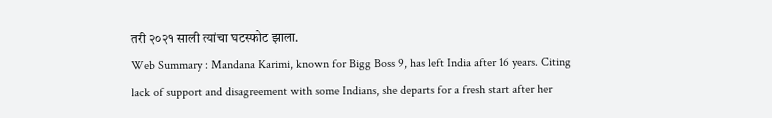तरी २०२१ साली त्यांचा घटस्फोट झाला.
Web Summary : Mandana Karimi, known for Bigg Boss 9, has left India after 16 years. Citing lack of support and disagreement with some Indians, she departs for a fresh start after her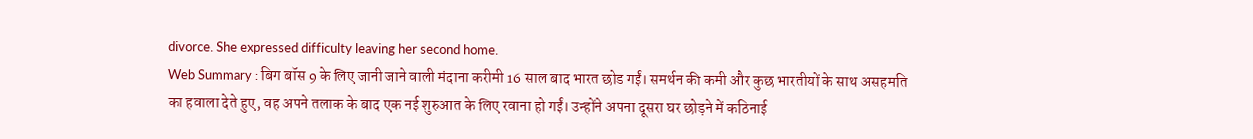divorce. She expressed difficulty leaving her second home.
Web Summary : बिग बॉस 9 के लिए जानी जाने वाली मंदाना करीमी 16 साल बाद भारत छोड गईं। समर्थन की कमी और कुछ भारतीयों के साथ असहमति का हवाला देते हुए, वह अपने तलाक के बाद एक नई शुरुआत के लिए रवाना हो गईं। उन्होंने अपना दूसरा घर छोड़ने में कठिनाई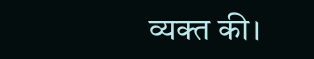व्यक्त की।